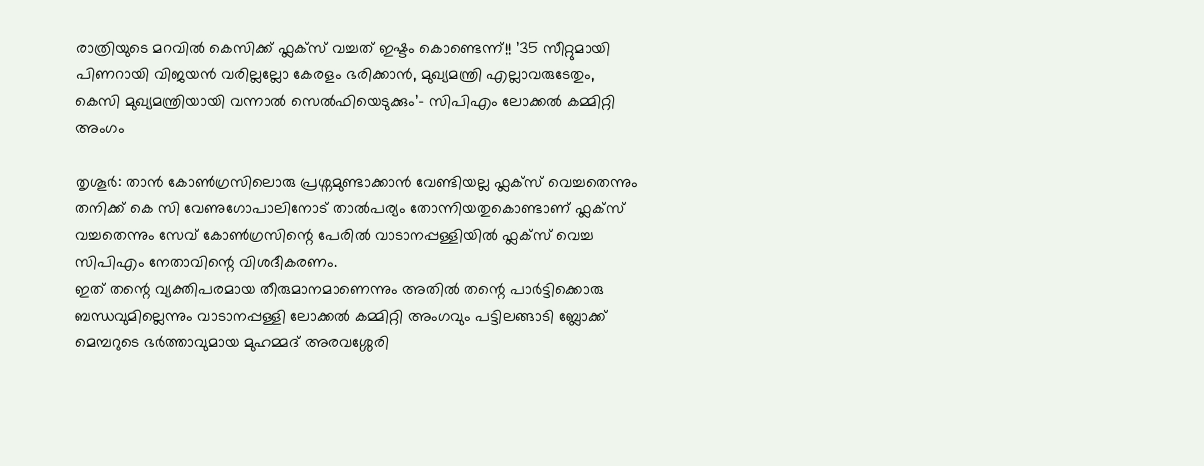രാത്രിയുടെ മറവിൽ കെസിക്ക് ഫ്ലക്സ് വച്ചത് ഇഷ്ടം കൊണ്ടെന്ന്!! ’35 സീറ്റുമായി പിണറായി വിജയൻ വരില്ലല്ലോ കേരളം ഭരിക്കാൻ, മുഖ്യമന്ത്രി എല്ലാവരുടേതും, കെസി മുഖ്യമന്ത്രിയായി വന്നാൽ സെൽഫിയെടുക്കും’- സിപിഎം ലോക്കൽ കമ്മിറ്റി അംഗം

തൃശൂർ: താൻ കോൺഗ്രസിലൊരു പ്രശ്നമുണ്ടാക്കാൻ വേണ്ടിയല്ല ഫ്ലക്സ് വെച്ചതെന്നും തനിക്ക് കെ സി വേണുഗോപാലിനോട് താൽപര്യം തോന്നിയതുകൊണ്ടാണ് ഫ്ലക്സ് വച്ചതെന്നും സേവ് കോൺഗ്രസിന്റെ പേരിൽ വാടാനപ്പള്ളിയിൽ ഫ്ലക്സ് വെച്ച സിപിഎം നേതാവിന്റെ വിശദീകരണം.
ഇത് തന്റെ വ്യക്തിപരമായ തീരുമാനമാണെന്നും അതിൽ തന്റെ പാർട്ടിക്കൊരു ബന്ധവുമില്ലെന്നും വാടാനപ്പള്ളി ലോക്കൽ കമ്മിറ്റി അംഗവും പട്ടിലങ്ങാടി ബ്ലോക്ക് മെമ്പറുടെ ഭർത്താവുമായ മുഹമ്മദ് അരവശ്ശേരി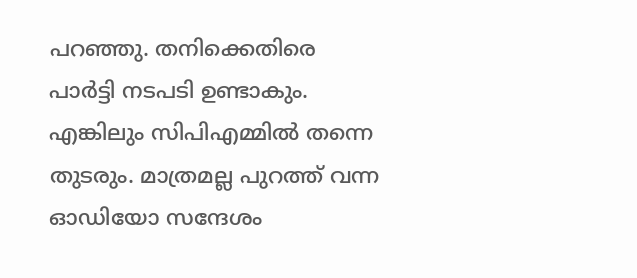പറഞ്ഞു. തനിക്കെതിരെ പാർട്ടി നടപടി ഉണ്ടാകും. എങ്കിലും സിപിഎമ്മിൽ തന്നെ തുടരും. മാത്രമല്ല പുറത്ത് വന്ന ഓഡിയോ സന്ദേശം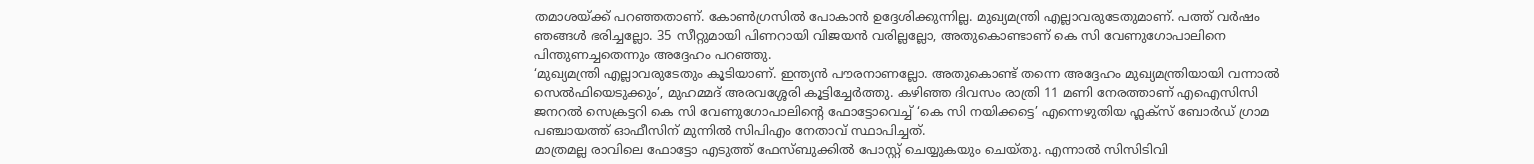തമാശയ്ക്ക് പറഞ്ഞതാണ്. കോൺഗ്രസിൽ പോകാൻ ഉദ്ദേശിക്കുന്നില്ല. മുഖ്യമന്ത്രി എല്ലാവരുടേതുമാണ്. പത്ത് വർഷം ഞങ്ങൾ ഭരിച്ചല്ലോ. 35 സീറ്റുമായി പിണറായി വിജയൻ വരില്ലല്ലോ, അതുകൊണ്ടാണ് കെ സി വേണുഗോപാലിനെ പിന്തുണച്ചതെന്നും അദ്ദേഹം പറഞ്ഞു.
‘മുഖ്യമന്ത്രി എല്ലാവരുടേതും കൂടിയാണ്. ഇന്ത്യൻ പൗരനാണല്ലോ. അതുകൊണ്ട് തന്നെ അദ്ദേഹം മുഖ്യമന്ത്രിയായി വന്നാൽ സെൽഫിയെടുക്കും’, മുഹമ്മദ് അരവശ്ശേരി കൂട്ടിച്ചേർത്തു. കഴിഞ്ഞ ദിവസം രാത്രി 11 മണി നേരത്താണ് എഐസിസി ജനറൽ സെക്രട്ടറി കെ സി വേണുഗോപാലിന്റെ ഫോട്ടോവെച്ച് ‘കെ സി നയിക്കട്ടെ’ എന്നെഴുതിയ ഫ്ലക്സ് ബോർഡ് ഗ്രാമ പഞ്ചായത്ത് ഓഫീസിന് മുന്നിൽ സിപിഎം നേതാവ് സ്ഥാപിച്ചത്.
മാത്രമല്ല രാവിലെ ഫോട്ടോ എടുത്ത് ഫേസ്ബുക്കിൽ പോസ്റ്റ് ചെയ്യുകയും ചെയ്തു. എന്നാൽ സിസിടിവി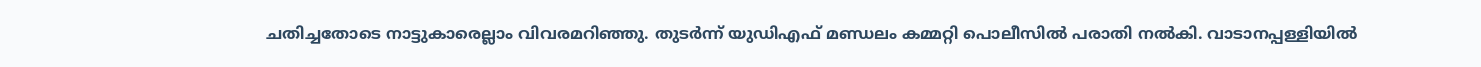ചതിച്ചതോടെ നാട്ടുകാരെല്ലാം വിവരമറിഞ്ഞു. തുടർന്ന് യുഡിഎഫ് മണ്ഡലം കമ്മറ്റി പൊലീസിൽ പരാതി നൽകി. വാടാനപ്പള്ളിയിൽ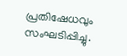പ്രതിഷേധവും സംഘടിപ്പിച്ചു.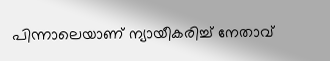പിന്നാലെയാണ് ന്യായീകരിച്ച് നേതാവ്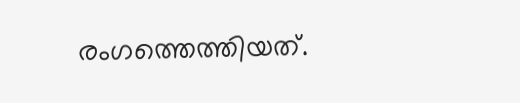രംഗത്തെത്തിയത്.